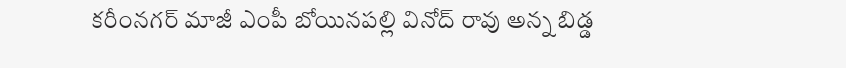కరీంనగర్ మాజీ ఎంపీ బోయినపల్లి వినోద్ రావు అన్న బిడ్డ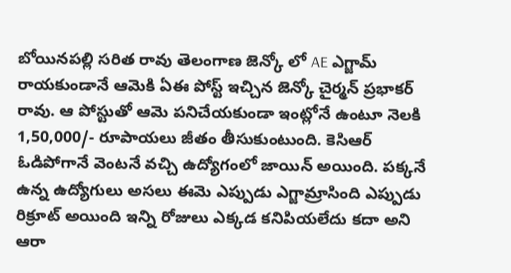బోయినపల్లి సరిత రావు తెలంగాణ జెన్కో లో AE ఎగ్జామ్ రాయకుండానే ఆమెకి ఏఈ పోస్ట్ ఇచ్చిన జెన్కో చైర్మన్ ప్రభాకర్ రావు. ఆ పోస్టుతో ఆమె పనిచేయకుండా ఇంట్లోనే ఉంటూ నెలకి 1,50,000/- రూపాయలు జీతం తీసుకుంటుంది. కెసిఆర్ ఓడిపోగానే వెంటనే వచ్చి ఉద్యోగంలో జాయిన్ అయింది. పక్కనే ఉన్న ఉద్యోగులు అసలు ఈమె ఎప్పుడు ఎగ్జామ్రాసింది ఎప్పుడు రిక్రూట్ అయింది ఇన్ని రోజులు ఎక్కడ కనిపియలేదు కదా అని ఆరా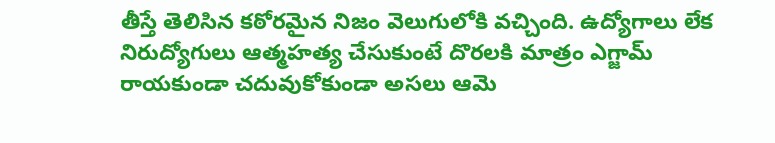తీస్తే తెలిసిన కఠోరమైన నిజం వెలుగులోకి వచ్చింది. ఉద్యోగాలు లేక నిరుద్యోగులు ఆత్మహత్య చేసుకుంటే దొరలకి మాత్రం ఎగ్జామ్ రాయకుండా చదువుకోకుండా అసలు ఆమె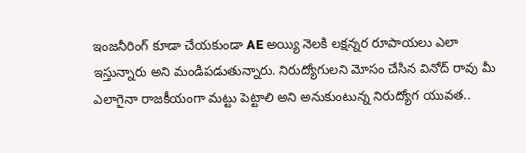ఇంజనీరింగ్ కూడా చేయకుండా AE అయ్యి నెలకి లక్షన్నర రూపాయలు ఎలా ఇస్తున్నారు అని మండిపడుతున్నారు. నిరుద్యోగులని మోసం చేసిన వినోద్ రావు మీ ఎలాగైనా రాజకీయంగా మట్టు పెట్టాలి అని అనుకుంటున్న నిరుద్యోగ యువత..